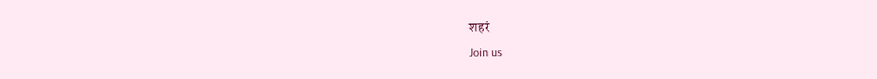शहरं
Join us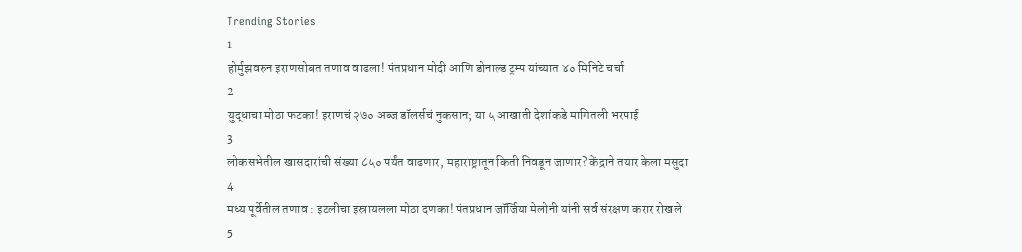Trending Stories
1
होर्मुझवरुन इराणसोबत तणाव वाढला! पंतप्रधान मोदी आणि डोनाल्ड ट्रम्प यांच्यात ४० मिनिटे चर्चा
2
युद्धाचा मोठा फटका! इराणचं २७० अब्ज डॉलर्सचं नुकसान; या ५ आखाती देशांकडे मागितली भरपाई
3
लोकसभेतील खासदारांची संख्या ८५० पर्यंत वाढणार, महाराष्ट्रातून किती निवडून जाणार? केंद्राने तयार केला मसुदा
4
मध्य पूर्वेतील तणाव : इटलीचा इस्रायलला मोठा दणका! पंतप्रधान जॉर्जिया मेलोनी यांनी सर्व संरक्षण करार रोखले
5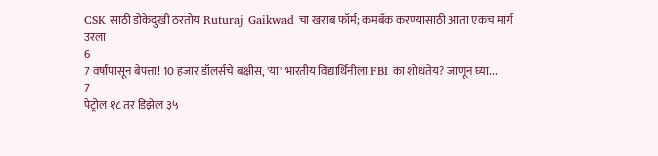CSK साठी डोकेदुखी ठरतोय Ruturaj Gaikwad चा खराब फॉर्म; कमबॅक करण्यासाठी आता एकच मार्ग उरला
6
7 वर्षांपासून बेपत्ता! 10 हजार डॉलर्सचे बक्षीस, 'या' भारतीय विद्यार्थिनीला FBI का शोधतेय? जाणून घ्या...
7
पेट्रोल १८ तर डिझेल ३५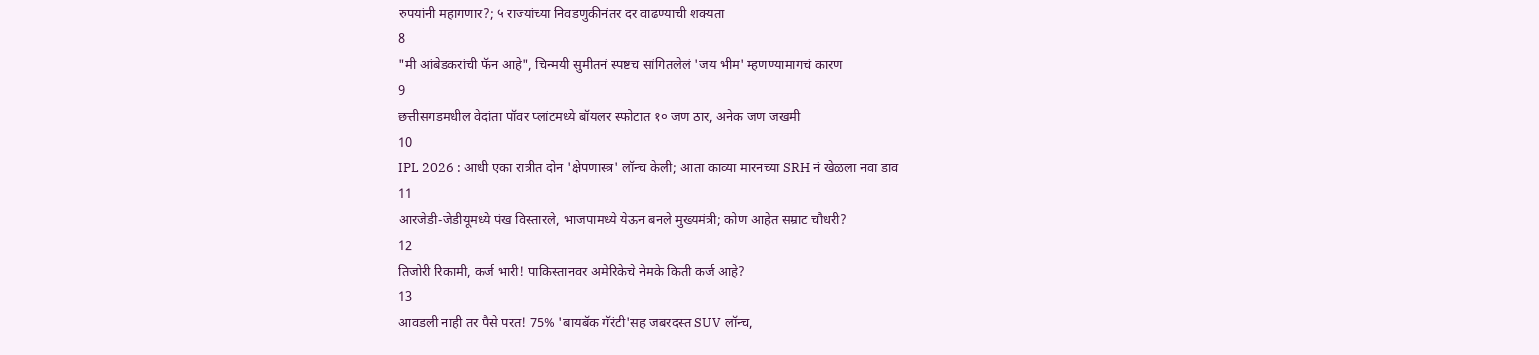रुपयांनी महागणार?; ५ राज्यांच्या निवडणुकीनंतर दर वाढण्याची शक्यता
8
"मी आंबेडकरांची फॅन आहे", चिन्मयी सुमीतनं स्पष्टच सांगितलेलं 'जय भीम' म्हणण्यामागचं कारण
9
छत्तीसगडमधील वेदांता पॉवर प्लांटमध्ये बॉयलर स्फोटात १० जण ठार, अनेक जण जखमी
10
IPL 2026 : आधी एका रात्रीत दोन 'क्षेपणास्त्र' लॉन्च केली; आता काव्या मारनच्या SRH नं खेळला नवा डाव
11
आरजेडी-जेडीयूमध्ये पंख विस्तारले, भाजपामध्ये येऊन बनले मुख्यमंत्री; कोण आहेत सम्राट चौधरी?
12
तिजोरी रिकामी, कर्ज भारी! पाकिस्तानवर अमेरिकेचे नेमके किती कर्ज आहे?
13
आवडली नाही तर पैसे परत! 75% 'बायबॅक गॅरंटी'सह जबरदस्त SUV लॉन्च,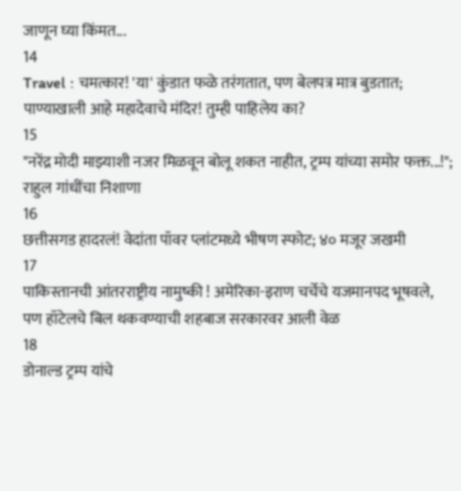जाणून घ्या किंमत...
14
Travel : चमत्कार! 'या' कुंडात फळे तरंगतात, पण बेलपत्र मात्र बुडतात; पाण्याखाली आहे महादेवाचे मंदिर! तुम्ही पाहिलेय का?
15
"नरेंद्र मोदी माझ्याशी नजर मिळवून बोलू शकत नाहीत, ट्रम्प यांच्या समोर फक्त...!"; राहुल गांधींचा निशाणा
16
छत्तीसगड हादरलं! वेदांता पॉवर प्लांटमध्ये भीषण स्फोट; ४० मजूर जखमी
17
पाकिस्तानची आंतरराष्ट्रीय नामुष्की ! अमेरिका-इराण चर्चेचे यजमानपद भूषवले, पण हॉटेलचे बिल थकवण्याची शहबाज सरकारवर आली वेळ
18
डोनाल्ड ट्रम्प यांचे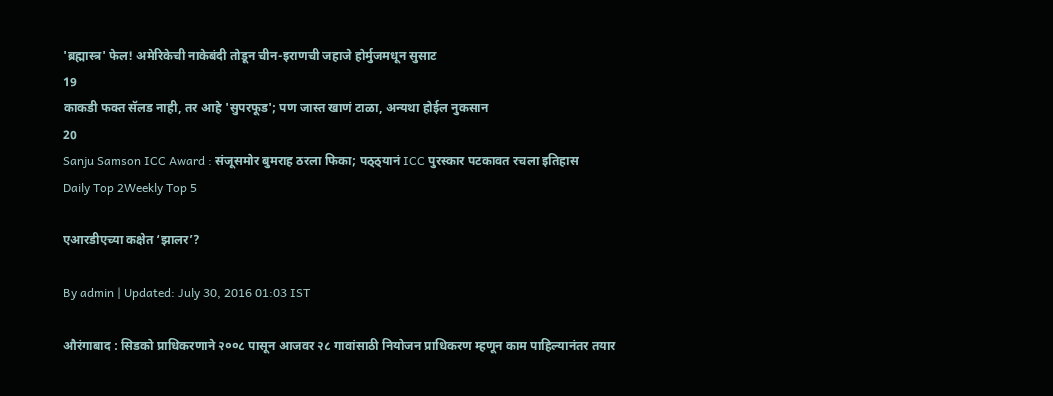'ब्रह्मास्त्र' फेल! अमेरिकेची नाकेबंदी तोडून चीन-इराणची जहाजे होर्मुजमधून सुसाट
19
काकडी फक्त सॅलड नाही, तर आहे 'सुपरफूड'; पण जास्त खाणं टाळा, अन्यथा होईल नुकसान
20
Sanju Samson ICC Award : संजूसमोर बुमराह ठरला फिका; पठ्ठ्यानं ICC पुरस्कार पटकावत रचला इतिहास
Daily Top 2Weekly Top 5

एआरडीएच्या कक्षेत ‘झालर’?

By admin | Updated: July 30, 2016 01:03 IST

औरंगाबाद : सिडको प्राधिकरणाने २००८ पासून आजवर २८ गावांसाठी नियोजन प्राधिकरण म्हणून काम पाहिल्यानंतर तयार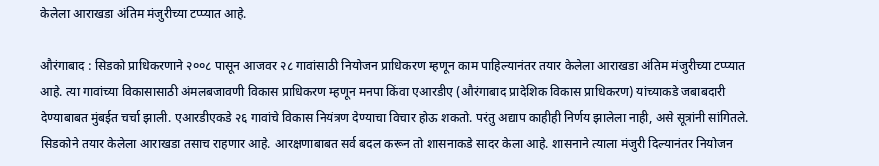केलेला आराखडा अंतिम मंजुरीच्या टप्प्यात आहे.

औरंगाबाद : सिडको प्राधिकरणाने २००८ पासून आजवर २८ गावांसाठी नियोजन प्राधिकरण म्हणून काम पाहिल्यानंतर तयार केलेला आराखडा अंतिम मंजुरीच्या टप्प्यात आहे. त्या गावांच्या विकासासाठी अंमलबजावणी विकास प्राधिकरण म्हणून मनपा किंवा एआरडीए (औरंगाबाद प्रादेशिक विकास प्राधिकरण) यांच्याकडे जबाबदारी देण्याबाबत मुंबईत चर्चा झाली. एआरडीएकडे २६ गावांचे विकास नियंत्रण देण्याचा विचार होऊ शकतो. परंतु अद्याप काहीही निर्णय झालेला नाही, असे सूत्रांनी सांगितले. सिडकोने तयार केलेला आराखडा तसाच राहणार आहे. आरक्षणाबाबत सर्व बदल करून तो शासनाकडे सादर केला आहे. शासनाने त्याला मंजुरी दिल्यानंतर नियोजन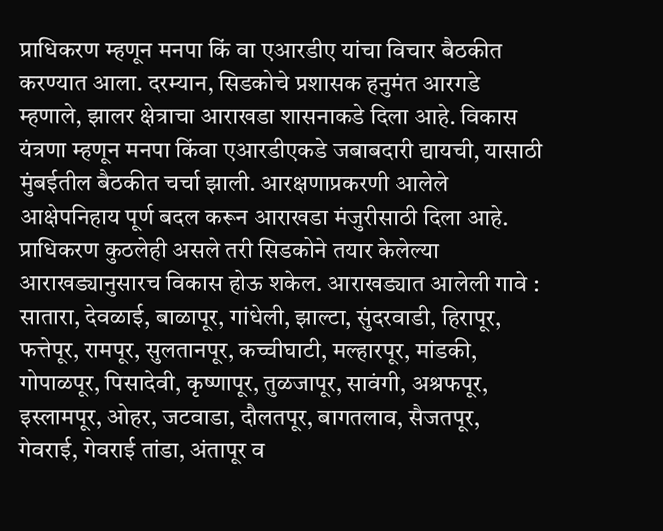प्राधिकरण म्हणून मनपा किं वा एआरडीए यांचा विचार बैठकीत करण्यात आला. दरम्यान, सिडकोचे प्रशासक हनुमंत आरगडे म्हणाले, झालर क्षेत्राचा आराखडा शासनाकडे दिला आहे. विकास यंत्रणा म्हणून मनपा किंवा एआरडीएकडे जबाबदारी द्यायची, यासाठी मुंबईतील बैठकीत चर्चा झाली. आरक्षणाप्रकरणी आलेले आक्षेपनिहाय पूर्ण बदल करून आराखडा मंजुरीसाठी दिला आहे. प्राधिकरण कुठलेही असले तरी सिडकोने तयार केलेल्या आराखड्यानुसारच विकास होऊ शकेल. आराखड्यात आलेली गावे : सातारा, देवळाई, बाळापूर, गांधेली, झाल्टा, सुंदरवाडी, हिरापूर, फत्तेपूर, रामपूर, सुलतानपूर, कच्चीघाटी, मल्हारपूर, मांडकी, गोपाळपूर, पिसादेवी, कृष्णापूर, तुळजापूर, सावंगी, अश्रफपूर, इस्लामपूर, ओहर, जटवाडा, दौलतपूर, बागतलाव, सैजतपूर, गेवराई, गेवराई तांडा, अंतापूर व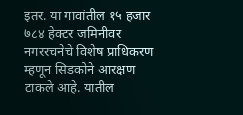इतर. या गावांतील १५ हजार ७८४ हेक्टर जमिनीवर नगररचनेचे विशेष प्राधिकरण म्हणून सिडकोने आरक्षण टाकले आहे. यातील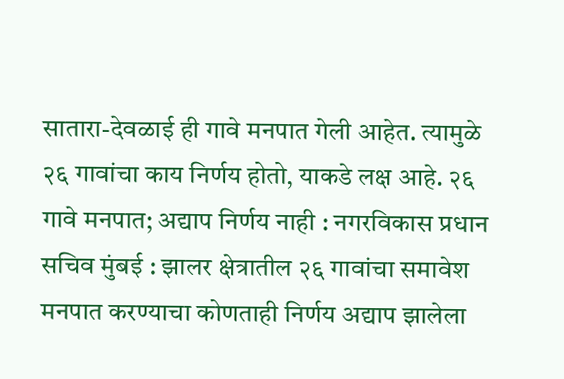सातारा-देवळाई ही गावे मनपात गेली आहेत. त्यामुळे २६ गावांचा काय निर्णय होतो, याकडे लक्ष आहे. २६ गावे मनपात; अद्याप निर्णय नाही : नगरविकास प्रधान सचिव मुंबई : झालर क्षेत्रातील २६ गावांचा समावेश मनपात करण्याचा कोणताही निर्णय अद्याप झालेला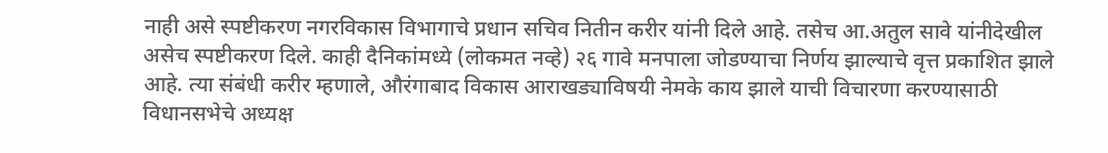नाही असे स्पष्टीकरण नगरविकास विभागाचे प्रधान सचिव नितीन करीर यांनी दिले आहे. तसेच आ.अतुल सावे यांनीदेखील असेच स्पष्टीकरण दिले. काही दैनिकांमध्ये (लोकमत नव्हे) २६ गावे मनपाला जोडण्याचा निर्णय झाल्याचे वृत्त प्रकाशित झाले आहे. त्या संबंधी करीर म्हणाले, औरंगाबाद विकास आराखड्याविषयी नेमके काय झाले याची विचारणा करण्यासाठी विधानसभेचे अध्यक्ष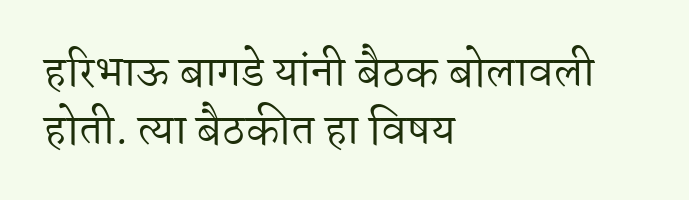हरिभाऊ बागडे यांनी बैठक बोलावली होती. त्या बैठकीत हा विषय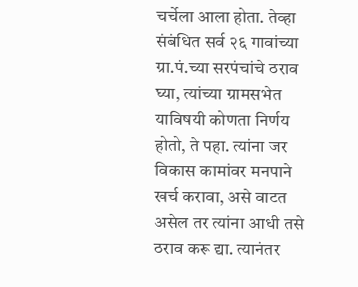चर्चेला आला होता. तेव्हा संबंधित सर्व २६ गावांच्या ग्रा.पं.च्या सरपंचांचे ठराव घ्या, त्यांच्या ग्रामसभेत याविषयी कोणता निर्णय होतो, ते पहा. त्यांना जर विकास कामांवर मनपाने खर्च करावा, असे वाटत असेल तर त्यांना आधी तसे ठराव करू द्या. त्यानंतर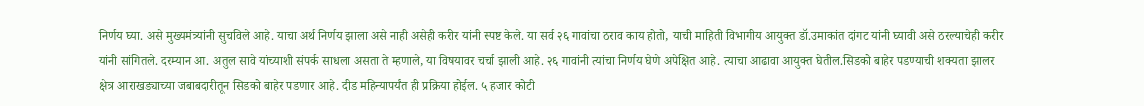निर्णय घ्या. असे मुख्यमंत्र्यांनी सुचविले आहे. याचा अर्थ निर्णय झाला असे नाही असेही करीर यांनी स्पष्ट केले. या सर्व २६ गावांचा ठराव काय होतो, याची माहिती विभागीय आयुक्त डॉ.उमाकांत दांगट यांनी घ्यावी असे ठरल्याचेही करीर यांनी सांगितले. दरम्यान आ. अतुल सावे यांच्याशी संपर्क साधला असता ते म्हणाले, या विषयावर चर्चा झाली आहे. २६ गावांनी त्यांचा निर्णय घेणे अपेक्षित आहे. त्याचा आढावा आयुक्त घेतील.सिडको बाहेर पडण्याची शक्यता झालर क्षेत्र आराखड्याच्या जबाबदारीतून सिडको बाहेर पडणार आहे. दीड महिन्यापर्यंत ही प्रक्रिया होईल. ५ हजार कोटी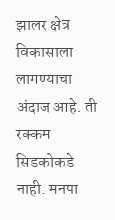झालर क्षेत्र विकासाला लागण्याचा अंदाज आहे. ती रक्कम सिडकोकडे नाही. मनपा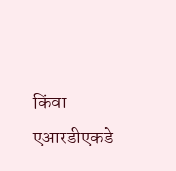किंवा एआरडीएकडे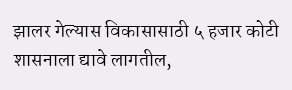झालर गेल्यास विकासासाठी ५ हजार कोटी शासनाला द्यावे लागतील,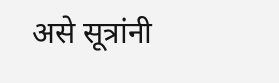असे सूत्रांनी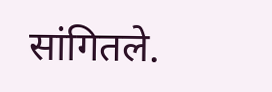सांगितले.